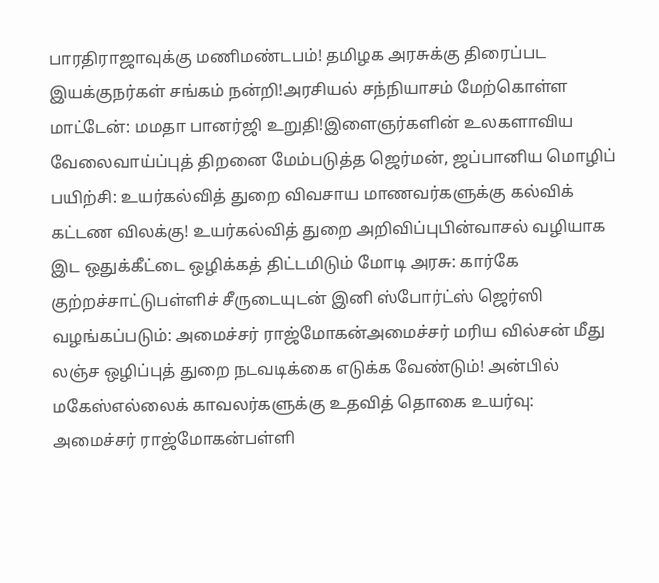பாரதிராஜாவுக்கு மணிமண்டபம்! தமிழக அரசுக்கு திரைப்பட இயக்குநர்கள் சங்கம் நன்றி!அரசியல் சந்நியாசம் மேற்கொள்ள மாட்டேன்: மமதா பானர்ஜி உறுதி!இளைஞர்களின் உலகளாவிய வேலைவாய்ப்புத் திறனை மேம்படுத்த ஜெர்மன், ஜப்பானிய மொழிப் பயிற்சி: உயர்கல்வித் துறை விவசாய மாணவர்களுக்கு கல்விக் கட்டண விலக்கு! உயர்கல்வித் துறை அறிவிப்புபின்வாசல் வழியாக இட ஒதுக்கீட்டை ஒழிக்கத் திட்டமிடும் மோடி அரசு: கார்கே குற்றச்சாட்டுபள்ளிச் சீருடையுடன் இனி ஸ்போர்ட்ஸ் ஜெர்ஸி வழங்கப்படும்: அமைச்சர் ராஜ்மோகன்அமைச்சர் மரிய வில்சன் மீது லஞ்ச ஒழிப்புத் துறை நடவடிக்கை எடுக்க வேண்டும்! அன்பில் மகேஸ்எல்லைக் காவலர்களுக்கு உதவித் தொகை உயர்வு: அமைச்சர் ராஜ்மோகன்பள்ளி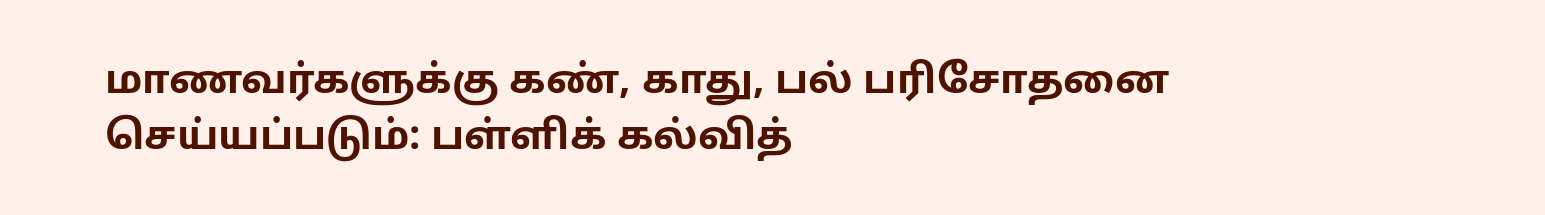மாணவர்களுக்கு கண், காது, பல் பரிசோதனை செய்யப்படும்: பள்ளிக் கல்வித்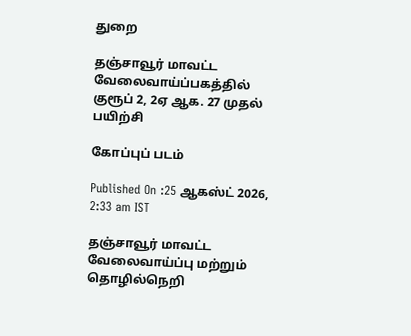துறை

தஞ்சாவூர் மாவட்ட வேலைவாய்ப்பகத்தில் குரூப் 2, 2ஏ ஆக. 27 முதல் பயிற்சி

கோப்புப் படம்

Published On :25 ஆகஸ்ட் 2026, 2:33 am IST

தஞ்சாவூர் மாவட்ட வேலைவாய்ப்பு மற்றும் தொழில்நெறி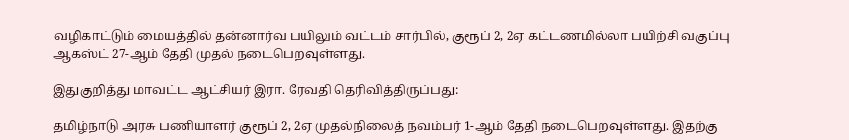வழிகாட்டும் மையத்தில் தன்னார்வ பயிலும் வட்டம் சார்பில், குரூப் 2, 2ஏ கட்டணமில்லா பயிற்சி வகுப்பு ஆகஸ்ட் 27-ஆம் தேதி முதல் நடைபெறவுள்ளது.

இதுகுறித்து மாவட்ட ஆட்சியர் இரா. ரேவதி தெரிவித்திருப்பது:

தமிழ்நாடு அரசு பணியாளர் குரூப் 2, 2ஏ முதல்நிலைத் நவம்பர் 1-ஆம் தேதி நடைபெறவுள்ளது. இதற்கு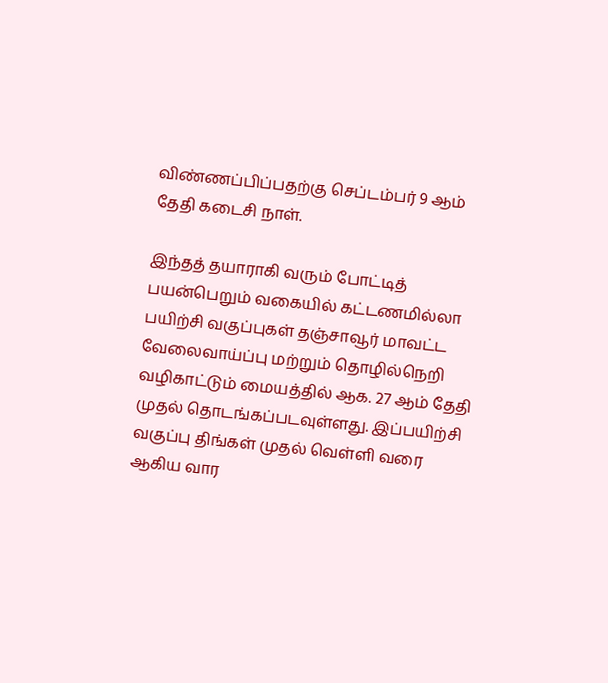விண்ணப்பிப்பதற்கு செப்டம்பர் 9 ஆம் தேதி கடைசி நாள்.

இந்தத் தயாராகி வரும் போட்டித் பயன்பெறும் வகையில் கட்டணமில்லா பயிற்சி வகுப்புகள் தஞ்சாவூர் மாவட்ட வேலைவாய்ப்பு மற்றும் தொழில்நெறி வழிகாட்டும் மையத்தில் ஆக. 27 ஆம் தேதி முதல் தொடங்கப்படவுள்ளது. இப்பயிற்சி வகுப்பு திங்கள் முதல் வெள்ளி வரை ஆகிய வார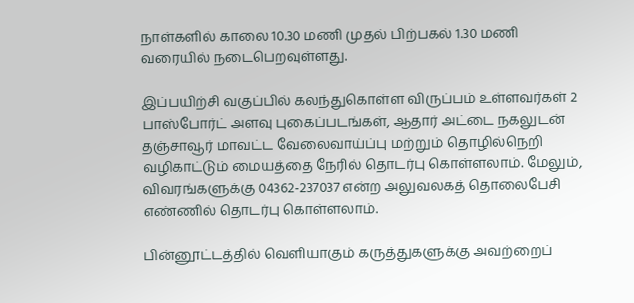நாள்களில் காலை 10.30 மணி முதல் பிற்பகல் 1.30 மணி வரையில் நடைபெறவுள்ளது.

இப்பயிற்சி வகுப்பில் கலந்துகொள்ள விருப்பம் உள்ளவர்கள் 2 பாஸ்போர்ட் அளவு புகைப்படங்கள், ஆதார் அட்டை நகலுடன் தஞ்சாவூர் மாவட்ட வேலைவாய்ப்பு மற்றும் தொழில்நெறி வழிகாட்டும் மையத்தை நேரில் தொடர்பு கொள்ளலாம். மேலும், விவரங்களுக்கு 04362-237037 என்ற அலுவலகத் தொலைபேசி எண்ணில் தொடர்பு கொள்ளலாம்.

பின்னூட்டத்தில் வெளியாகும் கருத்துகளுக்கு அவற்றைப்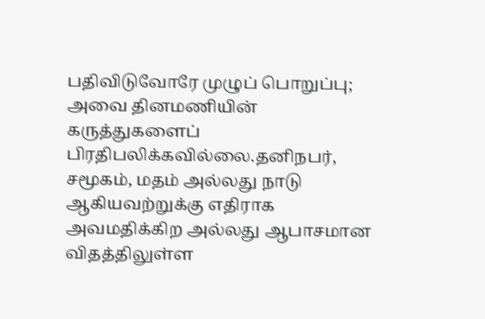பதிவிடுவோரே முழுப் பொறுப்பு; அவை தினமணியின் கருத்துகளைப் பிரதிபலிக்கவில்லை.தனிநபர், சமூகம், மதம் அல்லது நாடு ஆகியவற்றுக்கு எதிராக அவமதிக்கிற அல்லது ஆபாசமான விதத்திலுள்ள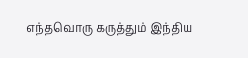எந்தவொரு கருத்தும் இந்திய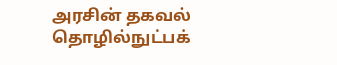அரசின் தகவல் தொழில்நுட்பக்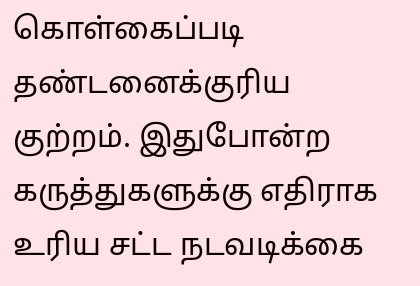கொள்கைப்படி தண்டனைக்குரிய குற்றம். இதுபோன்ற கருத்துகளுக்கு எதிராக உரிய சட்ட நடவடிக்கை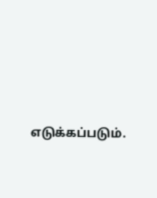எடுக்கப்படும்.